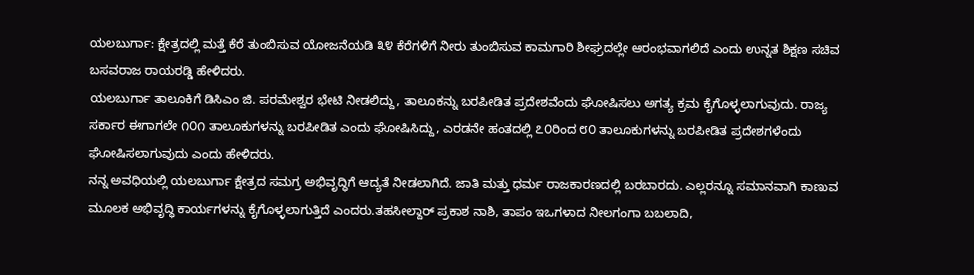ಯಲಬುರ್ಗಾ: ಕ್ಷೇತ್ರದಲ್ಲಿ ಮತ್ತೆ ಕೆರೆ ತುಂಬಿಸುವ ಯೋಜನೆಯಡಿ ೩೪ ಕೆರೆಗಳಿಗೆ ನೀರು ತುಂಬಿಸುವ ಕಾಮಗಾರಿ ಶೀಘ್ರದಲ್ಲೇ ಆರಂಭವಾಗಲಿದೆ ಎಂದು ಉನ್ನತ ಶಿಕ್ಷಣ ಸಚಿವ ಬಸವರಾಜ ರಾಯರಡ್ಡಿ ಹೇಳಿದರು.
ಯಲಬುರ್ಗಾ ತಾಲೂಕಿಗೆ ಡಿಸಿಎಂ ಜಿ. ಪರಮೇಶ್ವರ ಭೇಟಿ ನೀಡಲಿದ್ದು, ತಾಲೂಕನ್ನು ಬರಪೀಡಿತ ಪ್ರದೇಶವೆಂದು ಘೋಷಿಸಲು ಅಗತ್ಯ ಕ್ರಮ ಕೈಗೊಳ್ಳಲಾಗುವುದು. ರಾಜ್ಯ ಸರ್ಕಾರ ಈಗಾಗಲೇ ೧೦೧ ತಾಲೂಕುಗಳನ್ನು ಬರಪೀಡಿತ ಎಂದು ಘೋಷಿಸಿದ್ದು, ಎರಡನೇ ಹಂತದಲ್ಲಿ ೭೦ರಿಂದ ೮೦ ತಾಲೂಕುಗಳನ್ನು ಬರಪೀಡಿತ ಪ್ರದೇಶಗಳೆಂದು ಘೋಷಿಸಲಾಗುವುದು ಎಂದು ಹೇಳಿದರು.
ನನ್ನ ಅವಧಿಯಲ್ಲಿ ಯಲಬುರ್ಗಾ ಕ್ಷೇತ್ರದ ಸಮಗ್ರ ಅಭಿವೃದ್ಧಿಗೆ ಆದ್ಯತೆ ನೀಡಲಾಗಿದೆ. ಜಾತಿ ಮತ್ತು ಧರ್ಮ ರಾಜಕಾರಣದಲ್ಲಿ ಬರಬಾರದು. ಎಲ್ಲರನ್ನೂ ಸಮಾನವಾಗಿ ಕಾಣುವ ಮೂಲಕ ಅಭಿವೃದ್ಧಿ ಕಾರ್ಯಗಳನ್ನು ಕೈಗೊಳ್ಳಲಾಗುತ್ತಿದೆ ಎಂದರು.ತಹಸೀಲ್ದಾರ್ ಪ್ರಕಾಶ ನಾಶಿ, ತಾಪಂ ಇಒಗಳಾದ ನೀಲಗಂಗಾ ಬಬಲಾದಿ,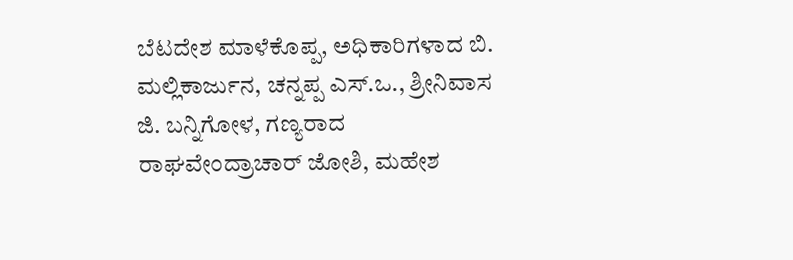ಬೆಟದೇಶ ಮಾಳೆಕೊಪ್ಪ, ಅಧಿಕಾರಿಗಳಾದ ಬಿ. ಮಲ್ಲಿಕಾರ್ಜುನ, ಚನ್ನಪ್ಪ ಎಸ್.ಒ., ಶ್ರೀನಿವಾಸ ಜಿ. ಬನ್ನಿಗೋಳ, ಗಣ್ಯರಾದ ರಾಘವೇಂದ್ರಾಚಾರ್ ಜೋಶಿ, ಮಹೇಶ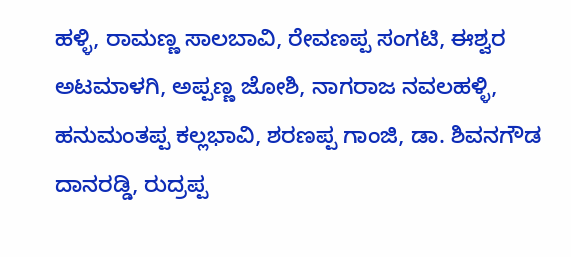ಹಳ್ಳಿ, ರಾಮಣ್ಣ ಸಾಲಬಾವಿ, ರೇವಣಪ್ಪ ಸಂಗಟಿ, ಈಶ್ವರ ಅಟಮಾಳಗಿ, ಅಪ್ಪಣ್ಣ ಜೋಶಿ, ನಾಗರಾಜ ನವಲಹಳ್ಳಿ, ಹನುಮಂತಪ್ಪ ಕಲ್ಲಭಾವಿ, ಶರಣಪ್ಪ ಗಾಂಜಿ, ಡಾ. ಶಿವನಗೌಡ ದಾನರಡ್ಡಿ, ರುದ್ರಪ್ಪ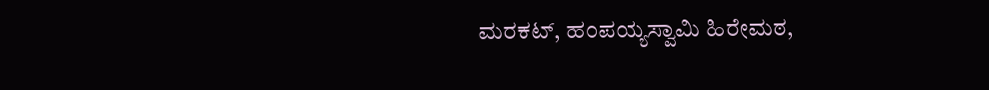ಮರಕಟ್, ಹಂಪಯ್ಯಸ್ವಾಮಿ ಹಿರೇಮಠ,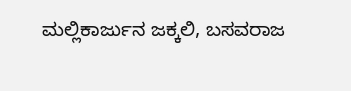ಮಲ್ಲಿಕಾರ್ಜುನ ಜಕ್ಕಲಿ, ಬಸವರಾಜ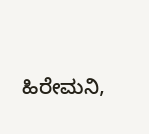ಹಿರೇಮನಿ,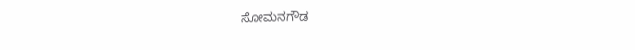ಸೋಮನಗೌಡ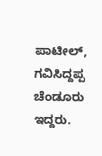ಪಾಟೀಲ್, ಗವಿಸಿದ್ದಪ್ಪ ಚೆಂಡೂರು ಇದ್ದರು.